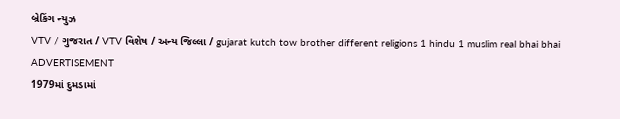બ્રેકિંગ ન્યુઝ
VTV / ગુજરાત / VTV વિશેષ / અન્ય જિલ્લા / gujarat kutch tow brother different religions 1 hindu 1 muslim real bhai bhai
ADVERTISEMENT
1979માં દુમડામાં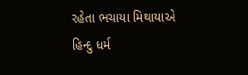રહેતા ભચાયા મિથાયાએ હિન્દુ ધર્મ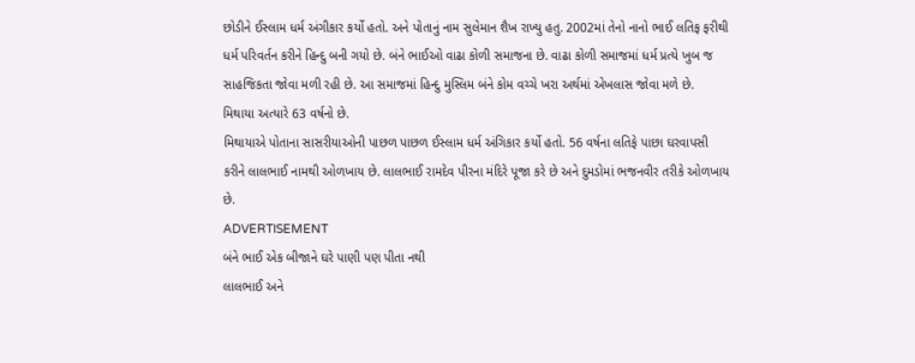છોડીને ઈસ્લામ ધર્મ અંગીકાર કર્યો હતો. અને પોતાનું નામ સુલેમાન શૈખ રાખ્યુ હતુ. 2002માં તેનો નાનો ભાઈ લતિફ ફરીથી ધર્મ પરિવર્તન કરીને હિન્દુ બની ગયો છે. બંને ભાઈઓ વાઢા કોળી સમાજના છે. વાઢા કોળી સમાજમાં ધર્મ પ્રત્યે ખુબ જ સાહજિકતા જોવા મળી રહી છે. આ સમાજમાં હિન્દુ મુસ્લિમ બંને કોમ વચ્ચે ખરા અર્થમાં એખલાસ જોવા મળે છે.
મિથાયા અત્યારે 63 વર્ષનો છે.
મિથાયાએ પોતાના સાસરીયાઓની પાછળ પાછળ ઈસ્લામ ધર્મ અંગિકાર કર્યો હતો. 56 વર્ષના લતિફે પાછા ઘરવાપસી કરીને લાલભાઈ નામથી ઓળખાય છે. લાલભાઈ રામદેવ પીરના મંદિરે પૂજા કરે છે અને દુમડોમાં ભજનવીર તરીકે ઓળખાય છે.
ADVERTISEMENT
બંને ભાઈ એક બીજાને ઘરે પાણી પણ પીતા નથી
લાલભાઈ અને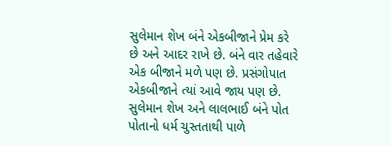સુલેમાન શેખ બંને એકબીજાને પ્રેમ કરે છે અને આદર રાખે છે. બંને વાર તહેવારે એક બીજાને મળે પણ છે. પ્રસંગોપાત એકબીજાને ત્યાં આવે જાય પણ છે. સુલેમાન શેખ અને લાલભાઈ બંને પોત પોતાનો ધર્મ ચુસ્તતાથી પાળે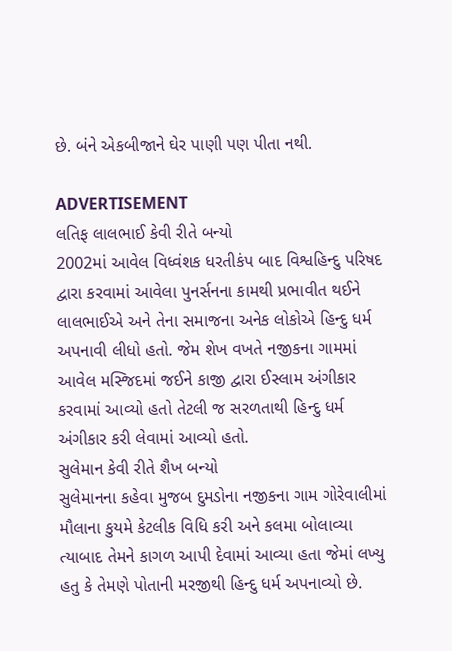છે. બંને એકબીજાને ઘેર પાણી પણ પીતા નથી.

ADVERTISEMENT
લતિફ લાલભાઈ કેવી રીતે બન્યો
2002માં આવેલ વિધ્વંશક ધરતીકંપ બાદ વિશ્વહિન્દુ પરિષદ દ્વારા કરવામાં આવેલા પુનર્સનના કામથી પ્રભાવીત થઈને લાલભાઈએ અને તેના સમાજના અનેક લોકોએ હિન્દુ ધર્મ અપનાવી લીધો હતો. જેમ શેખ વખતે નજીકના ગામમાં આવેલ મસ્જિદમાં જઈને કાજી દ્વારા ઈસ્લામ અંગીકાર કરવામાં આવ્યો હતો તેટલી જ સરળતાથી હિન્દુ ધર્મ અંગીકાર કરી લેવામાં આવ્યો હતો.
સુલેમાન કેવી રીતે શૈખ બન્યો
સુલેમાનના કહેવા મુજબ દુમડોના નજીકના ગામ ગોરેવાલીમાં મૌલાના કુયમે કેટલીક વિધિ કરી અને કલમા બોલાવ્યા ત્યાબાદ તેમને કાગળ આપી દેવામાં આવ્યા હતા જેમાં લખ્યુ હતુ કે તેમણે પોતાની મરજીથી હિન્દુ ધર્મ અપનાવ્યો છે.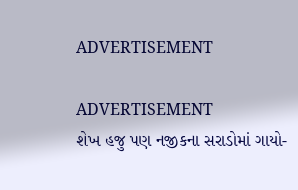ADVERTISEMENT

ADVERTISEMENT
શેખ હજુ પણ નજીકના સરાડોમાં ગાયો-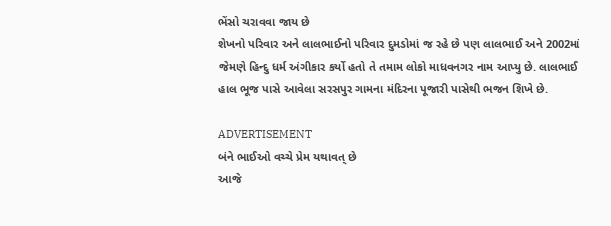ભેંસો ચરાવવા જાય છે
શેખનો પરિવાર અને લાલભાઈનો પરિવાર દુમડોમાં જ રહે છે પણ લાલભાઈ અને 2002માં જેમણે હિન્દુ ધર્મ અંગીકાર કર્યો હતો તે તમામ લોકો માધવનગર નામ આપ્યુ છે. લાલભાઈ હાલ ભૂજ પાસે આવેલા સરસપુર ગામના મંદિરના પૂજારી પાસેથી ભજન શિખે છે.

ADVERTISEMENT
બંને ભાઈઓ વચ્ચે પ્રેમ યથાવત્ છે
આજે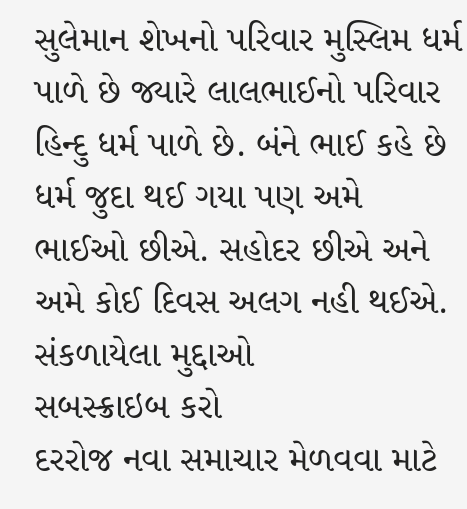સુલેમાન શેખનો પરિવાર મુસ્લિમ ધર્મ પાળે છે જ્યારે લાલભાઈનો પરિવાર હિન્દુ ધર્મ પાળે છે. બંને ભાઈ કહે છે ધર્મ જુદા થઈ ગયા પણ અમે ભાઈઓ છીએ. સહોદર છીએ અને અમે કોઈ દિવસ અલગ નહી થઈએ.
સંકળાયેલા મુદ્દાઓ
સબસ્ક્રાઇબ કરો
દરરોજ નવા સમાચાર મેળવવા માટે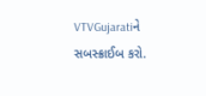VTVGujaratiને સબસ્ક્રાઈબ કરો.